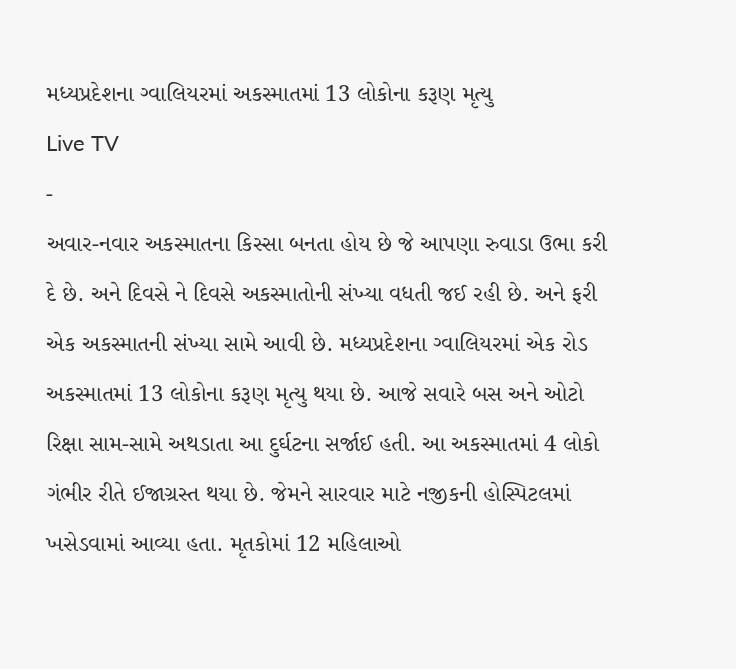મધ્યપ્રદેશના ગ્વાલિયરમાં અકસ્માતમાં 13 લોકોના કરૂણ મૃત્યુ
Live TV
-
અવાર-નવાર અકસ્માતના કિસ્સા બનતા હોય છે જે આપણા રુવાડા ઉભા કરી દે છે. અને દિવસે ને દિવસે અકસ્માતોની સંખ્યા વધતી જઈ રહી છે. અને ફરી એક અકસ્માતની સંખ્યા સામે આવી છે. મધ્યપ્રદેશના ગ્વાલિયરમાં એક રોડ અકસ્માતમાં 13 લોકોના કરૂણ મૃત્યુ થયા છે. આજે સવારે બસ અને ઓટો રિક્ષા સામ-સામે અથડાતા આ દુર્ઘટના સર્જાઈ હતી. આ અકસ્માતમાં 4 લોકો ગંભીર રીતે ઈજાગ્રસ્ત થયા છે. જેમને સારવાર માટે નજીકની હોસ્પિટલમાં ખસેડવામાં આવ્યા હતા. મૃતકોમાં 12 મહિલાઓ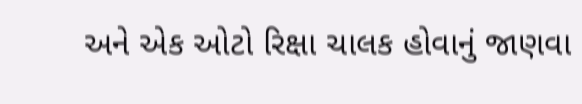અને એક ઓટો રિક્ષા ચાલક હોવાનું જાણવા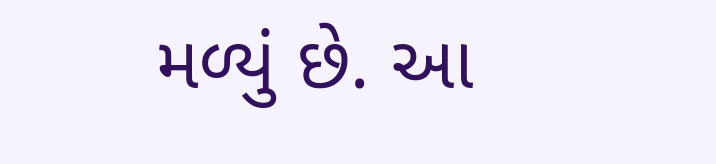મળ્યું છે. આ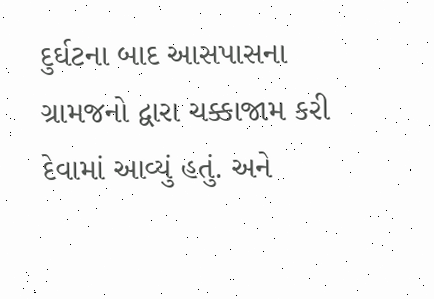દુર્ઘટના બાદ આસપાસના ગ્રામજનો દ્વારા ચક્કાજામ કરી દેવામાં આવ્યું હતું. અને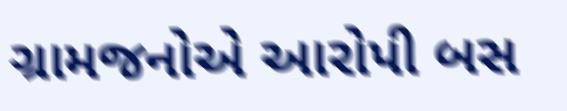ગ્રામજનોએ આરોપી બસ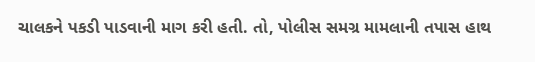ચાલકને પકડી પાડવાની માગ કરી હતી. તો, પોલીસ સમગ્ર મામલાની તપાસ હાથ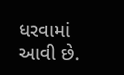ધરવામાં આવી છે.